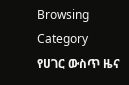Browsing Category
የሀገር ውስጥ ዜና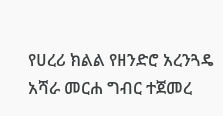የሀረሪ ክልል የዘንድሮ አረንጓዴ አሻራ መርሐ ግብር ተጀመረ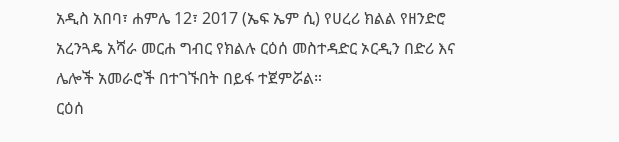አዲስ አበባ፣ ሐምሌ 12፣ 2017 (ኤፍ ኤም ሲ) የሀረሪ ክልል የዘንድሮ አረንጓዴ አሻራ መርሐ ግብር የክልሉ ርዕሰ መስተዳድር ኦርዲን በድሪ እና ሌሎች አመራሮች በተገኙበት በይፋ ተጀምሯል።
ርዕሰ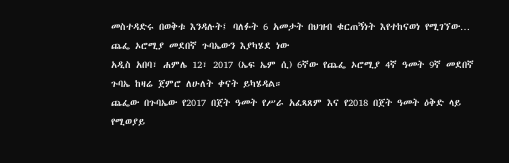መስተዳድሩ በወቅቱ እንዳሉት፤ ባለፉት 6 አመታት በህዝብ ቁርጠኝነት እየተከናወነ የሚገኘው…
ጨፌ ኦሮሚያ መደበኛ ጉባኤውን እያካሄደ ነው
አዲስ አበባ፣ ሐምሌ 12፣ 2017 (ኤፍ ኤም ሲ) 6ኛው የጨፌ ኦሮሚያ 4ኛ ዓመት 9ኛ መደበኛ ጉባኤ ከዛሬ ጀምሮ ለሁለት ቀናት ይካሄዳል።
ጨፌው በጉባኤው የ2017 በጀት ዓመት የሥራ አፈጻጸም እና የ2018 በጀት ዓመት ዕቅድ ላይ የሚወያይ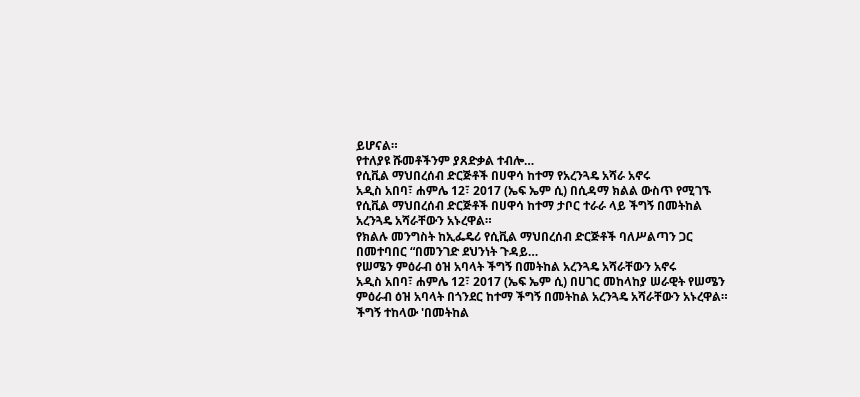ይሆናል።
የተለያዩ ሹመቶችንም ያጸድቃል ተብሎ…
የሲቪል ማህበረሰብ ድርጅቶች በሀዋሳ ከተማ የአረንጓዴ አሻራ አኖሩ
አዲስ አበባ፣ ሐምሌ 12፣ 2017 (ኤፍ ኤም ሲ) በሲዳማ ክልል ውስጥ የሚገኙ የሲቪል ማህበረሰብ ድርጅቶች በሀዋሳ ከተማ ታቦር ተራራ ላይ ችግኝ በመትከል አረንጓዴ አሻራቸውን አኑረዋል።
የክልሉ መንግስት ከኢፌዴሪ የሲቪል ማህበረሰብ ድርጅቶች ባለሥልጣን ጋር በመተባበር “በመንገድ ደህንነት ጉዳይ…
የሠሜን ምዕራብ ዕዝ አባላት ችግኝ በመትከል አረንጓዴ አሻራቸውን አኖሩ
አዲስ አበባ፣ ሐምሌ 12፣ 2017 (ኤፍ ኤም ሲ) በሀገር መከላከያ ሠራዊት የሠሜን ምዕራብ ዕዝ አባላት በጎንደር ከተማ ችግኝ በመትከል አረንጓዴ አሻራቸውን አኑረዋል።
ችግኝ ተከላው 'በመትከል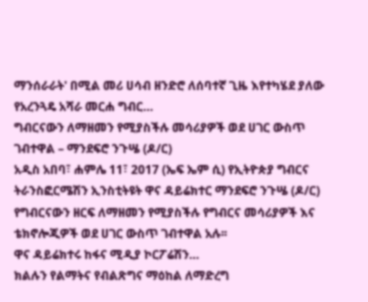ማንሰራራት' በሚል መሪ ሀሳብ ዘንድሮ ለሰባተኛ ጊዜ እየተካሄደ ያለው የአረንጓዴ አሻራ መርሐ ግብር…
ግብርናውን ለማዘመን የሚያስችሉ መሳሪያዎች ወደ ሀገር ውስጥ ገብተዋል – ማንደፍሮ ንጉሤ (ዶ/ር)
አዲስ አበባ፣ ሐምሌ 11፣ 2017 (ኤፍ ኤም ሲ) የኢትዮጵያ ግብርና ትራንስፎርሜሽን ኢንስቲትዩት ዋና ዳይሬክተር ማንደፍሮ ንጉሤ (ዶ/ር) የግብርናውን ዘርፍ ለማዘመን የሚያስችሉ የግብርና መሳሪያዎች እና ቴክኖሎጂዎች ወደ ሀገር ውስጥ ገብተዋል አሉ፡፡
ዋና ዳይሬክተሩ ከፋና ሚዲያ ኮርፖሬሽን…
ክልሉን የልማትና የብልጽግና ማዕከል ለማድረግ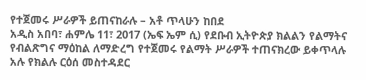የተጀመሩ ሥራዎች ይጠናከራሉ – አቶ ጥላሁን ከበደ
አዲስ አበባ፣ ሐምሌ 11፣ 2017 (ኤፍ ኤም ሲ) የደቡብ ኢትዮጵያ ክልልን የልማትና የብልጽግና ማዕከል ለማድረግ የተጀመሩ የልማት ሥራዎች ተጠናክረው ይቀጥላሉ አሉ የክልሉ ርዕሰ መስተዳደር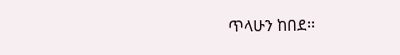ጥላሁን ከበደ፡፡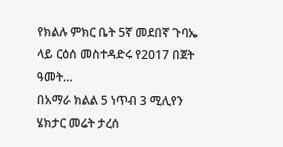የክልሉ ምክር ቤት 5ኛ መደበኛ ጉባኤ ላይ ርዕሰ መስተዳድሩ የ2017 በጀት ዓመት…
በአማራ ክልል 5 ነጥብ 3 ሚሊየን ሄክታር መሬት ታረሰ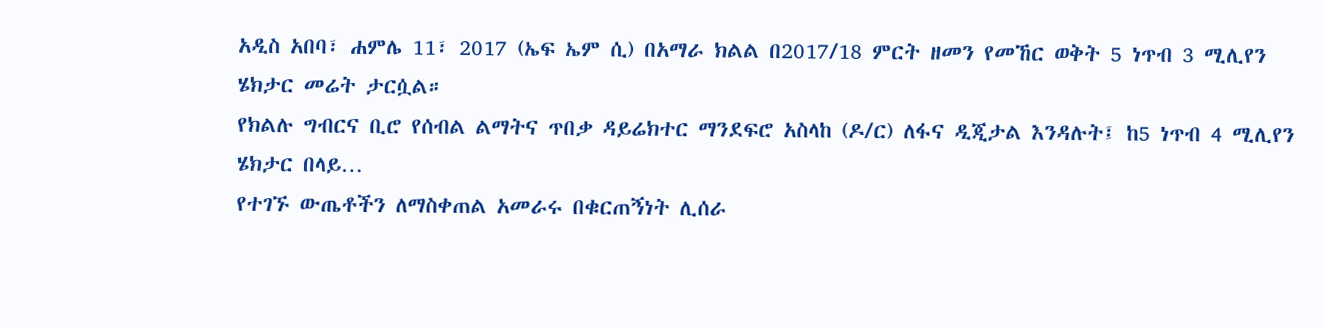አዲስ አበባ፣ ሐምሌ 11፣ 2017 (ኤፍ ኤም ሲ) በአማራ ክልል በ2017/18 ምርት ዘመን የመኸር ወቅት 5 ነጥብ 3 ሚሊየን ሄክታር መሬት ታርሷል።
የክልሉ ግብርና ቢሮ የሰብል ልማትና ጥበቃ ዳይሬክተር ማንደፍሮ አስላከ (ዶ/ር) ለፋና ዲጂታል እንዳሉት፤ ከ5 ነጥብ 4 ሚሊየን ሄክታር በላይ…
የተገኙ ውጤቶችን ለማስቀጠል አመራሩ በቁርጠኝነት ሊሰራ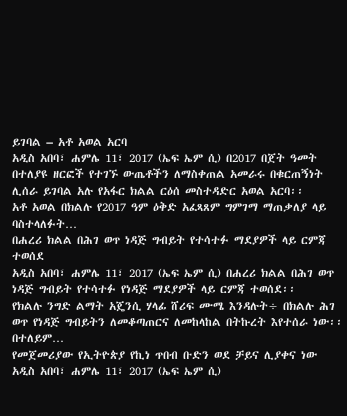ይገባል – አቶ አወል አርባ
አዲስ አበባ፣ ሐምሌ 11፣ 2017 (ኤፍ ኤም ሲ) በ2017 በጀት ዓመት በተለያዩ ዘርፎች የተገኙ ውጤቶችን ለማስቀጠል አመራሩ በቁርጠኝነት ሊሰራ ይገባል አሉ የአፋር ክልል ርዕሰ መስተዳድር አወል አርባ፡፡
አቶ አወል በክልሉ የ2017 ዓም ዕቅድ አፈጻጸም ግምገማ ማጠቃለያ ላይ ባስተላለፉት…
በሐረሪ ክልል በሕገ ወጥ ነዳጅ ግብይት የተሳተፉ ማደያዎች ላይ ርምጃ ተወሰደ
አዲስ አበባ፣ ሐምሌ 11፣ 2017 (ኤፍ ኤም ሲ) በሐረሪ ክልል በሕገ ወጥ ነዳጅ ግብይት የተሳተፉ የነዳጅ ማደያዎች ላይ ርምጃ ተወሰደ፡፡
የክልሉ ንግድ ልማት አጄንሲ ሃላፊ ሸሪፍ ሙሜ እንዳሉት÷ በክልሉ ሕገ ወጥ የነዳጅ ግብይትን ለመቆጣጠርና ለመከላከል በትኩረት እየተሰራ ነው፡፡
በተለይም…
የመጀመሪያው የኢትዮጵያ የኪነ ጥበብ ቡድን ወደ ቻይና ሊያቀና ነው
አዲስ አበባ፣ ሐምሌ 11፣ 2017 (ኤፍ ኤም ሲ)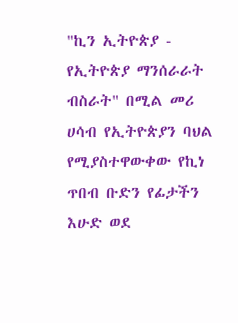"ኪን ኢትዮጵያ - የኢትዮጵያ ማንሰራራት ብስራት" በሚል መሪ ሀሳብ የኢትዮጵያን ባህል የሚያስተዋውቀው የኪነ ጥበብ ቡድን የፊታችን እሁድ ወደ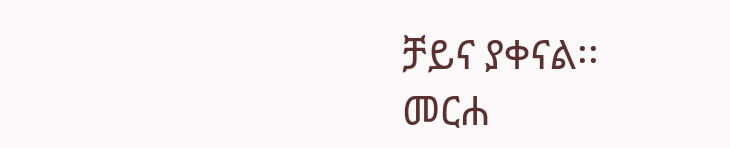ቻይና ያቀናል፡፡
መርሐ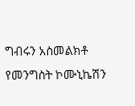ግብሩን አስመልክቶ የመንግስት ኮሙኒኬሽን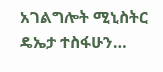አገልግሎት ሚኒስትር ዴኤታ ተስፋሁን…